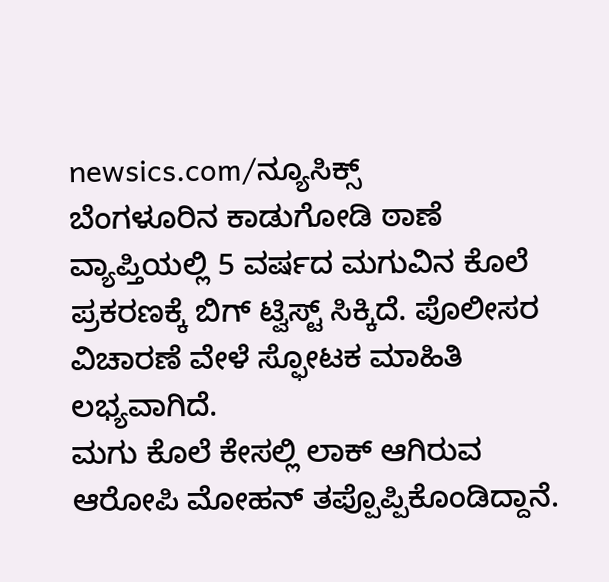newsics.com/ನ್ಯೂಸಿಕ್ಸ್
ಬೆಂಗಳೂರಿನ ಕಾಡುಗೋಡಿ ಠಾಣೆ ವ್ಯಾಪ್ತಿಯಲ್ಲಿ 5 ವರ್ಷದ ಮಗುವಿನ ಕೊಲೆ ಪ್ರಕರಣಕ್ಕೆ ಬಿಗ್ ಟ್ವಿಸ್ಟ್ ಸಿಕ್ಕಿದೆ. ಪೊಲೀಸರ ವಿಚಾರಣೆ ವೇಳೆ ಸ್ಫೋಟಕ ಮಾಹಿತಿ ಲಭ್ಯವಾಗಿದೆ.
ಮಗು ಕೊಲೆ ಕೇಸಲ್ಲಿ ಲಾಕ್ ಆಗಿರುವ ಆರೋಪಿ ಮೋಹನ್ ತಪ್ಪೊಪ್ಪಿಕೊಂಡಿದ್ದಾನೆ.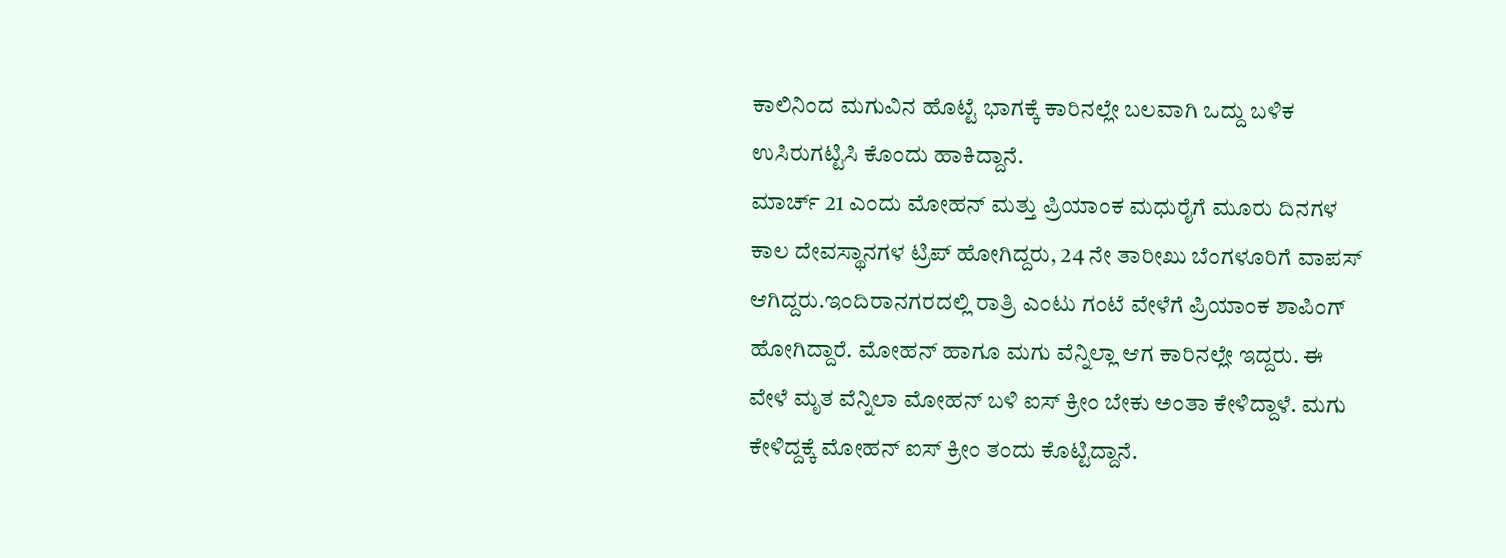ಕಾಲಿನಿಂದ ಮಗುವಿನ ಹೊಟ್ಟೆ ಭಾಗಕ್ಕೆ ಕಾರಿನಲ್ಲೇ ಬಲವಾಗಿ ಒದ್ದು ಬಳಿಕ ಉಸಿರುಗಟ್ಟಿಸಿ ಕೊಂದು ಹಾಕಿದ್ದಾನೆ.
ಮಾರ್ಚ್ 21 ಎಂದು ಮೋಹನ್ ಮತ್ತು ಪ್ರಿಯಾಂಕ ಮಧುರೈಗೆ ಮೂರು ದಿನಗಳ ಕಾಲ ದೇವಸ್ಥಾನಗಳ ಟ್ರಿಪ್ ಹೋಗಿದ್ದರು, 24 ನೇ ತಾರೀಖು ಬೆಂಗಳೂರಿಗೆ ವಾಪಸ್ ಆಗಿದ್ದರು.ಇಂದಿರಾನಗರದಲ್ಲಿ ರಾತ್ರಿ ಎಂಟು ಗಂಟೆ ವೇಳೆಗೆ ಪ್ರಿಯಾಂಕ ಶಾಪಿಂಗ್ ಹೋಗಿದ್ದಾರೆ. ಮೋಹನ್ ಹಾಗೂ ಮಗು ವೆನ್ನಿಲ್ಲಾ ಆಗ ಕಾರಿನಲ್ಲೇ ಇದ್ದರು. ಈ ವೇಳೆ ಮೃತ ವೆನ್ನಿಲಾ ಮೋಹನ್ ಬಳಿ ಐಸ್ ಕ್ರೀಂ ಬೇಕು ಅಂತಾ ಕೇಳಿದ್ದಾಳೆ. ಮಗು ಕೇಳಿದ್ದಕ್ಕೆ ಮೋಹನ್ ಐಸ್ ಕ್ರೀಂ ತಂದು ಕೊಟ್ಟಿದ್ದಾನೆ.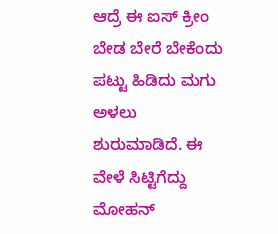ಆದ್ರೆ ಈ ಐಸ್ ಕ್ರೀಂ ಬೇಡ ಬೇರೆ ಬೇಕೆಂದು ಪಟ್ಟು ಹಿಡಿದು ಮಗು ಅಳಲು ಶುರುಮಾಡಿದೆ. ಈ ವೇಳೆ ಸಿಟ್ಟಿಗೆದ್ದು ಮೋಹನ್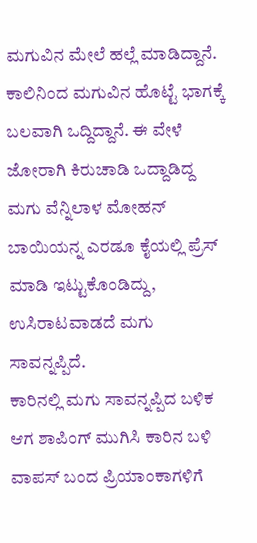ಮಗುವಿನ ಮೇಲೆ ಹಲ್ಲೆ ಮಾಡಿದ್ದಾನೆ. ಕಾಲಿನಿಂದ ಮಗುವಿನ ಹೊಟ್ಟೆ ಭಾಗಕ್ಕೆ ಬಲವಾಗಿ ಒದ್ದಿದ್ದಾನೆ. ಈ ವೇಳೆ ಜೋರಾಗಿ ಕಿರುಚಾಡಿ ಒದ್ದಾಡಿದ್ದ ಮಗು ವೆನ್ನಿಲಾಳ ಮೋಹನ್ ಬಾಯಿಯನ್ನ ಎರಡೂ ಕೈಯಲ್ಲಿ ಪ್ರೆಸ್ ಮಾಡಿ ಇಟ್ಟುಕೊಂಡಿದ್ದು, ಉಸಿರಾಟವಾಡದೆ ಮಗು ಸಾವನ್ನಪ್ಪಿದೆ.
ಕಾರಿನಲ್ಲಿ ಮಗು ಸಾವನ್ನಪ್ಪಿದ ಬಳಿಕ ಆಗ ಶಾಪಿಂಗ್ ಮುಗಿಸಿ ಕಾರಿನ ಬಳಿ ವಾಪಸ್ ಬಂದ ಪ್ರಿಯಾಂಕಾಗಳಿಗೆ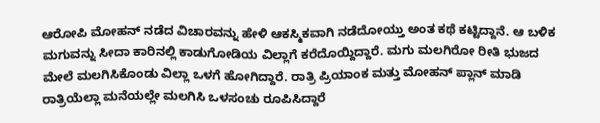ಆರೋಪಿ ಮೋಹನ್ ನಡೆದ ವಿಚಾರವನ್ನು ಹೇಳಿ ಆಕಸ್ಮಿಕವಾಗಿ ನಡೆದೋಯ್ತು ಅಂತ ಕಥೆ ಕಟ್ಟಿದ್ದಾನೆ. ಆ ಬಳಿಕ ಮಗುವನ್ನು ಸೀದಾ ಕಾರಿನಲ್ಲಿ ಕಾಡುಗೋಡಿಯ ವಿಲ್ಲಾಗೆ ಕರೆದೊಯ್ದಿದ್ದಾರೆ. ಮಗು ಮಲಗಿರೋ ರೀತಿ ಭುಜದ ಮೇಲೆ ಮಲಗಿಸಿಕೊಂಡು ವಿಲ್ಲಾ ಒಳಗೆ ಹೋಗಿದ್ದಾರೆ. ರಾತ್ರಿ ಪ್ರಿಯಾಂಕ ಮತ್ತು ಮೋಹನ್ ಪ್ಲಾನ್ ಮಾಡಿ ರಾತ್ರಿಯೆಲ್ಲಾ ಮನೆಯಲ್ಲೇ ಮಲಗಿಸಿ ಒಳಸಂಚು ರೂಪಿಸಿದ್ದಾರೆ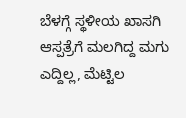ಬೆಳಗ್ಗೆ ಸ್ಥಳೀಯ ಖಾಸಗಿ ಆಸ್ಪತ್ರೆಗೆ ಮಲಗಿದ್ದ ಮಗು ಎದ್ದಿಲ್ಲ, ಮೆಟ್ಟಿಲ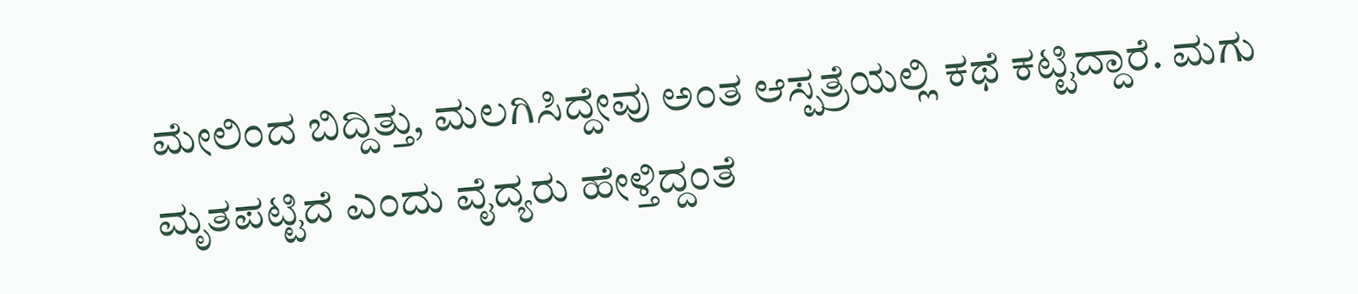ಮೇಲಿಂದ ಬಿದ್ದಿತ್ತು, ಮಲಗಿಸಿದ್ದೇವು ಅಂತ ಆಸ್ಪತ್ರೆಯಲ್ಲಿ ಕಥೆ ಕಟ್ಟಿದ್ದಾರೆ. ಮಗು ಮೃತಪಟ್ಟಿದೆ ಎಂದು ವೈದ್ಯರು ಹೇಳ್ತಿದ್ದಂತೆ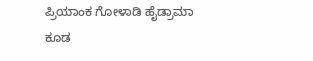ಪ್ರಿಯಾಂಕ ಗೋಳಾಡಿ ಹೈಡ್ರಾಮಾ ಕೂಡ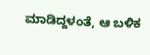ಮಾಡಿದ್ದಳಂತೆ, ಆ ಬಳಿಕ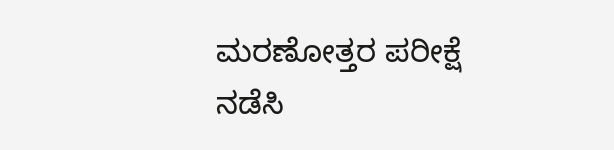ಮರಣೋತ್ತರ ಪರೀಕ್ಷೆ ನಡೆಸಿ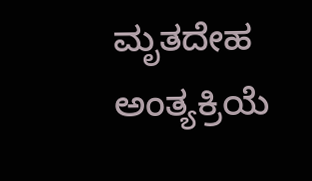ಮೃತದೇಹ ಅಂತ್ಯಕ್ರಿಯೆ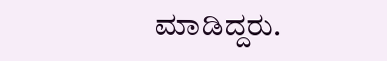ಮಾಡಿದ್ದರು.